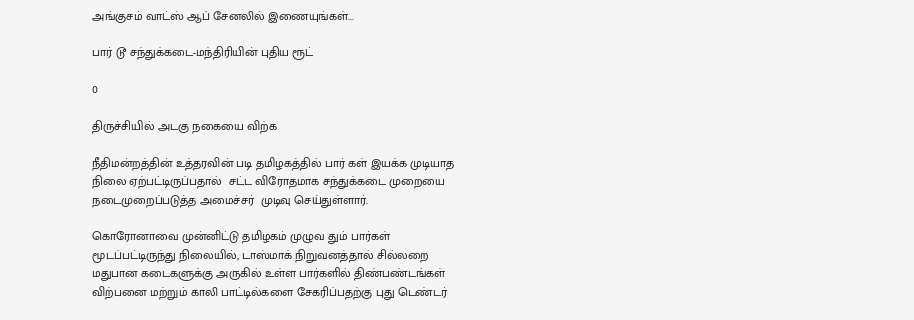அங்குசம் வாட்ஸ் ஆப் சேனலில் இணையுங்கள்...

பார் டூ சந்துக்கடை-மந்திரியின் புதிய ரூட்

0

திருச்சியில் அடகு நகையை விற்க

நீதிமன்றத்தின் உத்தரவின் படி தமிழகத்தில் பார் கள் இயக்க முடியாத நிலை ஏற்பட்டிருப்பதால்  சட்ட விரோதமாக சந்துக்கடை முறையை நடைமுறைப்படுத்த அமைச்சர்  முடிவு செய்துள்ளார்.

கொரோனாவை முன்னிட்டு தமிழகம் முழுவ தும் பார்கள் மூடப்பட்டிருந்து நிலையில், டாஸ்மாக் நிறுவனத்தால் சில்லறை மதுபான கடைகளுக்கு அருகில் உள்ள பார்களில் திண்பண்டங்கள் விற்பனை மற்றும் காலி பாட்டில்களை சேகரிப்பதற்கு புது டெண்டர்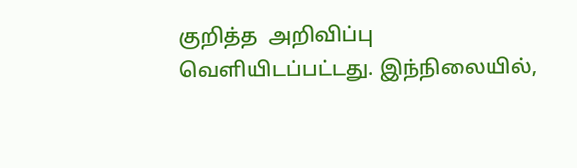குறித்த  அறிவிப்பு வெளியிடப்பட்டது. இந்நிலையில்,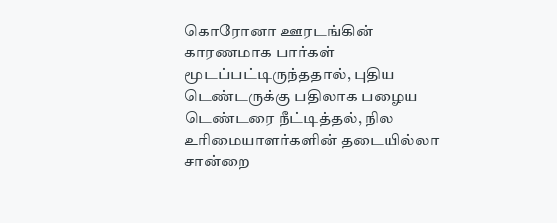கொரோனா ஊரடங்கின் காரணமாக பார்கள் மூடப்பட்டிருந்ததால், புதிய டெண்டருக்கு பதிலாக பழைய டெண்டரை நீட்டித்தல், நில உரிமையாளர்களின் தடையில்லா சான்றை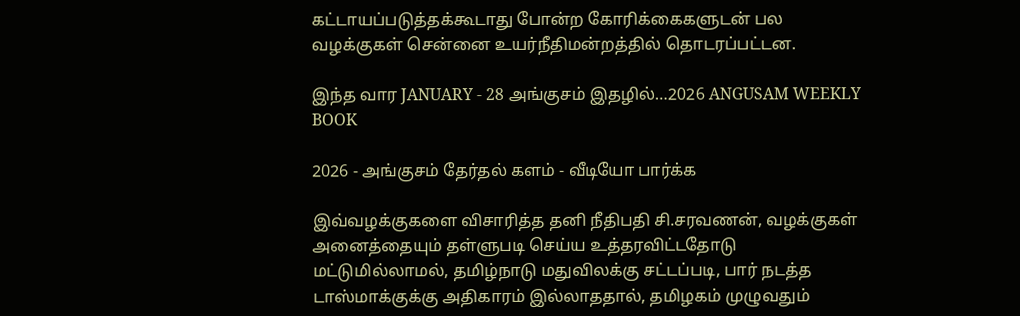கட்டாயப்படுத்தக்கூடாது போன்ற கோரிக்கைகளுடன் பல வழக்குகள் சென்னை உயர்நீதிமன்றத்தில் தொடரப்பட்டன.

இந்த வார JANUARY - 28 அங்குசம் இதழில்…2026 ANGUSAM WEEKLY BOOK

2026 - அங்குசம் தேர்தல் களம் - வீடியோ பார்க்க

இவ்வழக்குகளை விசாரித்த தனி நீதிபதி சி.சரவணன், வழக்குகள் அனைத்தையும் தள்ளுபடி செய்ய உத்தரவிட்டதோடு மட்டுமில்லாமல், தமிழ்நாடு மதுவிலக்கு சட்டப்படி, பார் நடத்த டாஸ்மாக்குக்கு அதிகாரம் இல்லாததால், தமிழகம் முழுவதும்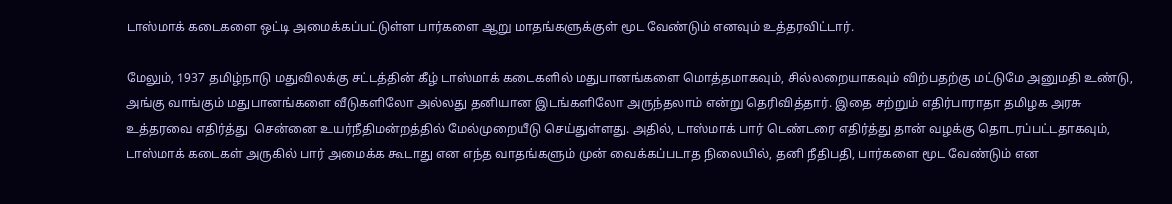டாஸ்மாக் கடைகளை ஒட்டி அமைக்கப்பட்டுள்ள பார்களை ஆறு மாதங்களுக்குள் மூட வேண்டும் எனவும் உத்தரவிட்டார்.

மேலும், 1937 தமிழ்நாடு மதுவிலக்கு சட்டத்தின் கீழ் டாஸ்மாக் கடைகளில் மதுபானங்களை மொத்தமாகவும், சில்லறையாகவும் விற்பதற்கு மட்டுமே அனுமதி உண்டு, அங்கு வாங்கும் மதுபானங்களை வீடுகளிலோ அல்லது தனியான இடங்களிலோ அருந்தலாம் என்று தெரிவித்தார். இதை சற்றும் எதிர்பாராதா தமிழக அரசு உத்தரவை எதிர்த்து  சென்னை உயர்நீதிமன்றத்தில் மேல்முறையீடு செய்துள்ளது. அதில், டாஸ்மாக் பார் டெண்டரை எதிர்த்து தான் வழக்கு தொடரப்பட்டதாகவும், டாஸ்மாக் கடைகள் அருகில் பார் அமைக்க கூடாது என எந்த வாதங்களும் முன் வைக்கப்படாத நிலையில், தனி நீதிபதி, பார்களை மூட வேண்டும் என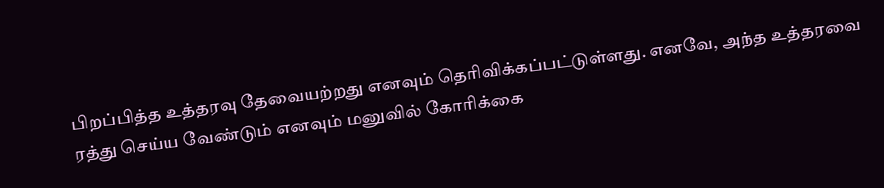பிறப்பித்த உத்தரவு தேவையற்றது எனவும் தெரிவிக்கப்பட்டுள்ளது. எனவே, அந்த உத்தரவை ரத்து செய்ய வேண்டும் எனவும் மனுவில் கோரிக்கை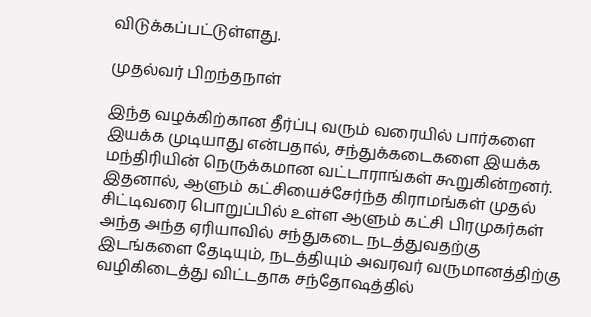விடுக்கப்பட்டுள்ளது.

முதல்வர் பிறந்தநாள்

இந்த வழக்கிற்கான தீர்ப்பு வரும் வரையில் பார்களை இயக்க முடியாது என்பதால், சந்துக்கடைகளை இயக்க மந்திரியின் நெருக்கமான வட்டாராங்கள் கூறுகின்றனர். இதனால், ஆளும் கட்சியைச்சேர்ந்த கிராமங்கள் முதல் சிட்டிவரை பொறுப்பில் உள்ள ஆளும் கட்சி பிரமுகர்கள் அந்த அந்த ஏரியாவில் சந்துகடை நடத்துவதற்கு இடங்களை தேடியும், நடத்தியும் அவரவர் வருமானத்திற்கு வழிகிடைத்து விட்டதாக சந்தோஷத்தில்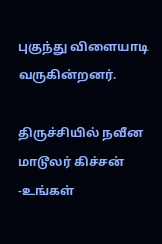புகுந்து விளையாடி வருகின்றனர்.

திருச்சியில் நவீன மாடூலர் கிச்சன் -உங்கள்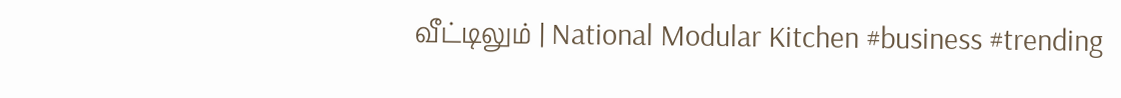வீட்டிலும் | National Modular Kitchen #business #trending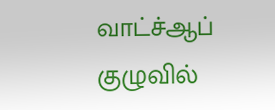வாட்ச்ஆப் குழுவில்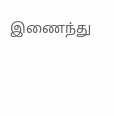இணைந்து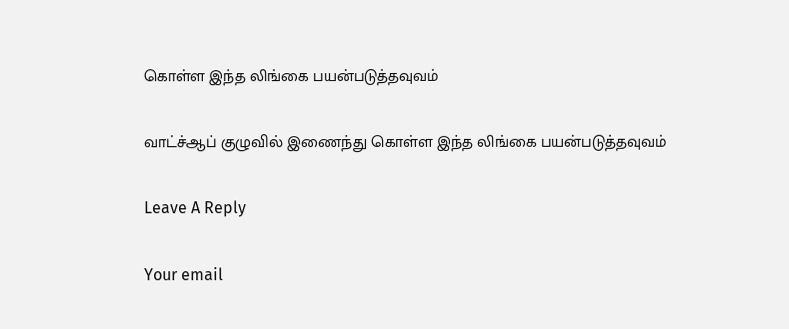கொள்ள இந்த லிங்கை பயன்படுத்தவுவம்

வாட்ச்ஆப் குழுவில் இணைந்து கொள்ள இந்த லிங்கை பயன்படுத்தவுவம்

Leave A Reply

Your email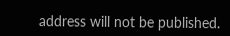address will not be published.